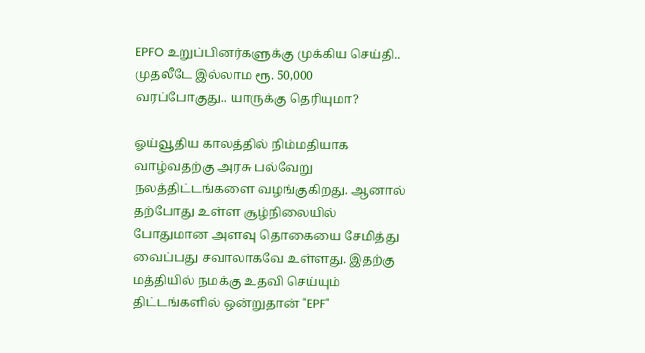EPFO உறுப்பினர்களுக்கு முக்கிய செய்தி.. முதலீடே இல்லாம ரூ. 50,000 வரப்போகுது.. யாருக்கு தெரியுமா?

ஓய்வூதிய காலத்தில் நிம்மதியாக வாழ்வதற்கு அரசு பல்வேறு நலத்திட்டங்களை வழங்குகிறது. ஆனால் தற்போது உள்ள சூழ்நிலையில் போதுமான அளவு தொகையை சேமித்து வைப்பது சவாலாகவே உள்ளது. இதற்கு மத்தியில் நமக்கு உதவி செய்யும் திட்டங்களில் ஒன்றுதான் "EPF"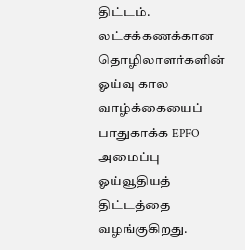திட்டம். லட்சக்கணக்கான தொழிலாளர்களின் ஓய்வு கால வாழ்க்கையைப் பாதுகாக்க EPFO அமைப்பு ஓய்வூதியத் திட்டத்தை வழங்குகிறது.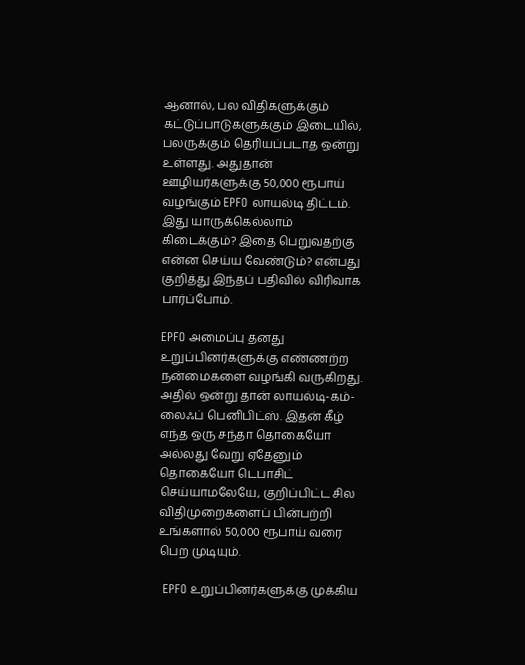ஆனால், பல விதிகளுக்கும் கட்டுப்பாடுகளுக்கும் இடையில், பலருக்கும் தெரியப்படாத ஒன்று உள்ளது. அதுதான் ஊழியர்களுக்கு 50,000 ரூபாய் வழங்கும் EPFO லாயல்டி திட்டம். இது யாருக்கெல்லாம் கிடைக்கும்? இதை பெறுவதற்கு என்ன செய்ய வேண்டும்? என்பது குறித்து இந்தப் பதிவில் விரிவாக பார்ப்போம்.

EPFO அமைப்பு தனது உறுப்பினர்களுக்கு எண்ணற்ற நன்மைகளை வழங்கி வருகிறது. அதில் ஒன்று தான் லாயல்டி-கம்-லைஃப் பெனிபிட்ஸ். இதன் கீழ் எந்த ஒரு சந்தா தொகையோ அல்லது வேறு ஏதேனும் தொகையோ டெபாசிட் செய்யாமலேயே, குறிப்பிட்ட சில விதிமுறைகளைப் பின்பற்றி உங்களால் 50,000 ரூபாய் வரை பெற முடியும்.

 EPFO உறுப்பினர்களுக்கு முக்கிய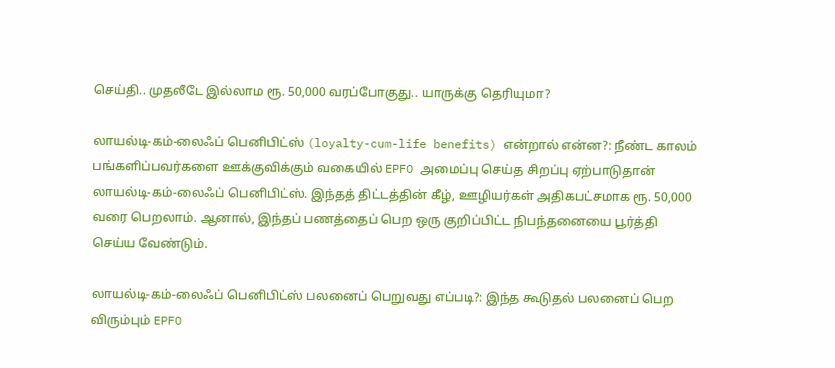செய்தி.. முதலீடே இல்லாம ரூ. 50,000 வரப்போகுது.. யாருக்கு தெரியுமா?

லாயல்டி-கம்-லைஃப் பெனிபிட்ஸ் (loyalty-cum-life benefits) என்றால் என்ன?: நீண்ட காலம் பங்களிப்பவர்களை ஊக்குவிக்கும் வகையில் EPFO அமைப்பு செய்த சிறப்பு ஏற்பாடுதான் லாயல்டி-கம்-லைஃப் பெனிபிட்ஸ். இந்தத் திட்டத்தின் கீழ், ஊழியர்கள் அதிகபட்சமாக ரூ. 50,000 வரை பெறலாம். ஆனால், இந்தப் பணத்தைப் பெற ஒரு குறிப்பிட்ட நிபந்தனையை பூர்த்தி செய்ய வேண்டும்.

லாயல்டி-கம்-லைஃப் பெனிபிட்ஸ் பலனைப் பெறுவது எப்படி?: இந்த கூடுதல் பலனைப் பெற விரும்பும் EPFO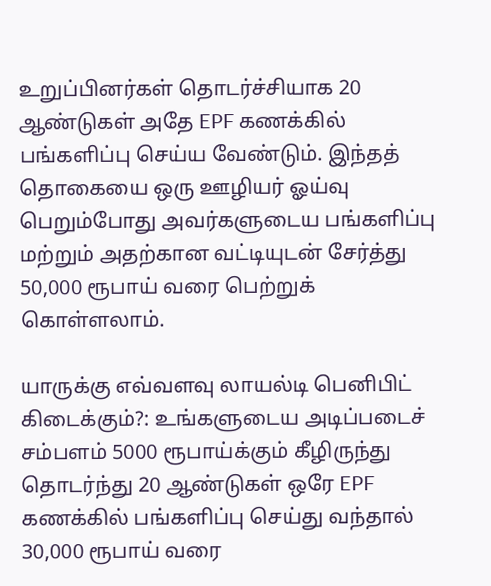உறுப்பினர்கள் தொடர்ச்சியாக 20 ஆண்டுகள் அதே EPF கணக்கில் பங்களிப்பு செய்ய வேண்டும். இந்தத் தொகையை ஒரு ஊழியர் ஓய்வு பெறும்போது அவர்களுடைய பங்களிப்பு மற்றும் அதற்கான வட்டியுடன் சேர்த்து 50,000 ரூபாய் வரை பெற்றுக் கொள்ளலாம்.

யாருக்கு எவ்வளவு லாயல்டி பெனிபிட் கிடைக்கும்?: உங்களுடைய அடிப்படைச் சம்பளம் 5000 ரூபாய்க்கும் கீழிருந்து தொடர்ந்து 20 ஆண்டுகள் ஒரே EPF கணக்கில் பங்களிப்பு செய்து வந்தால் 30,000 ரூபாய் வரை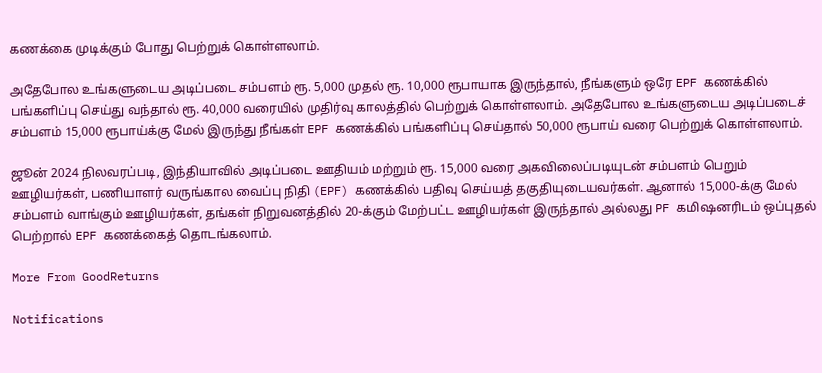கணக்கை முடிக்கும் போது பெற்றுக் கொள்ளலாம்.

அதேபோல உங்களுடைய அடிப்படை சம்பளம் ரூ. 5,000 முதல் ரூ. 10,000 ரூபாயாக இருந்தால், நீங்களும் ஒரே EPF கணக்கில் பங்களிப்பு செய்து வந்தால் ரூ. 40,000 வரையில் முதிர்வு காலத்தில் பெற்றுக் கொள்ளலாம். அதேபோல உங்களுடைய அடிப்படைச் சம்பளம் 15,000 ரூபாய்க்கு மேல் இருந்து நீங்கள் EPF கணக்கில் பங்களிப்பு செய்தால் 50,000 ரூபாய் வரை பெற்றுக் கொள்ளலாம்.

ஜூன் 2024 நிலவரப்படி, இந்தியாவில் அடிப்படை ஊதியம் மற்றும் ரூ. 15,000 வரை அகவிலைப்படியுடன் சம்பளம் பெறும் ஊழியர்கள், பணியாளர் வருங்கால வைப்பு நிதி (EPF) கணக்கில் பதிவு செய்யத் தகுதியுடையவர்கள். ஆனால் 15,000-க்கு மேல் சம்பளம் வாங்கும் ஊழியர்கள், தங்கள் நிறுவனத்தில் 20-க்கும் மேற்பட்ட ஊழியர்கள் இருந்தால் அல்லது PF கமிஷனரிடம் ஒப்புதல் பெற்றால் EPF கணக்கைத் தொடங்கலாம்.

More From GoodReturns

Notifications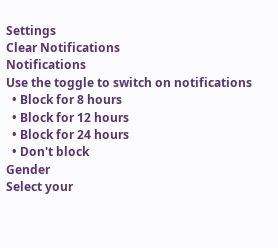Settings
Clear Notifications
Notifications
Use the toggle to switch on notifications
  • Block for 8 hours
  • Block for 12 hours
  • Block for 24 hours
  • Don't block
Gender
Select your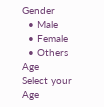Gender
  • Male
  • Female
  • Others
Age
Select your Age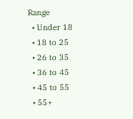Range
  • Under 18
  • 18 to 25
  • 26 to 35
  • 36 to 45
  • 45 to 55
  • 55+